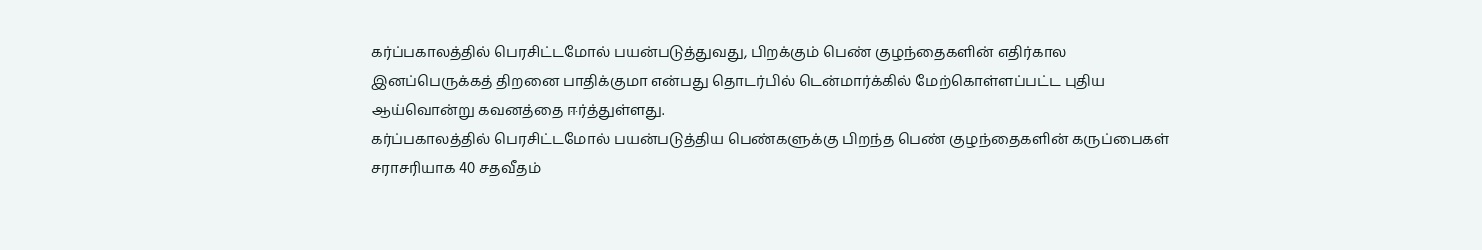கர்ப்பகாலத்தில் பெரசிட்டமோல் பயன்படுத்துவது, பிறக்கும் பெண் குழந்தைகளின் எதிர்கால இனப்பெருக்கத் திறனை பாதிக்குமா என்பது தொடர்பில் டென்மார்க்கில் மேற்கொள்ளப்பட்ட புதிய ஆய்வொன்று கவனத்தை ஈர்த்துள்ளது.
கர்ப்பகாலத்தில் பெரசிட்டமோல் பயன்படுத்திய பெண்களுக்கு பிறந்த பெண் குழந்தைகளின் கருப்பைகள் சராசரியாக 40 சதவீதம்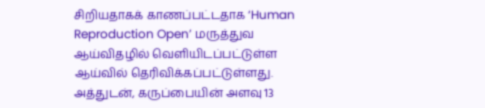சிறியதாகக் காணப்பட்டதாக ‘Human Reproduction Open’ மருத்துவ ஆய்விதழில் வெளியிடப்பட்டுள்ள ஆய்வில் தெரிவிக்கப்பட்டுள்ளது.
அத்துடன், கருப்பையின் அளவு 13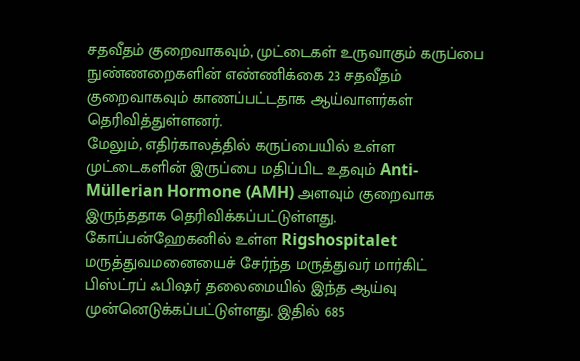சதவீதம் குறைவாகவும், முட்டைகள் உருவாகும் கருப்பை நுண்ணறைகளின் எண்ணிக்கை 23 சதவீதம் குறைவாகவும் காணப்பட்டதாக ஆய்வாளர்கள் தெரிவித்துள்ளனர்.
மேலும், எதிர்காலத்தில் கருப்பையில் உள்ள முட்டைகளின் இருப்பை மதிப்பிட உதவும் Anti-Müllerian Hormone (AMH) அளவும் குறைவாக இருந்ததாக தெரிவிக்கப்பட்டுள்ளது.
கோப்பன்ஹேகனில் உள்ள Rigshospitalet மருத்துவமனையைச் சேர்ந்த மருத்துவர் மார்கிட் பிஸ்ட்ரப் ஃபிஷர் தலைமையில் இந்த ஆய்வு முன்னெடுக்கப்பட்டுள்ளது. இதில் 685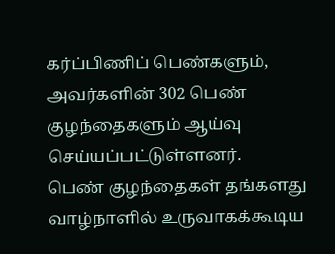கர்ப்பிணிப் பெண்களும், அவர்களின் 302 பெண் குழந்தைகளும் ஆய்வு செய்யப்பட்டுள்ளனர்.
பெண் குழந்தைகள் தங்களது வாழ்நாளில் உருவாகக்கூடிய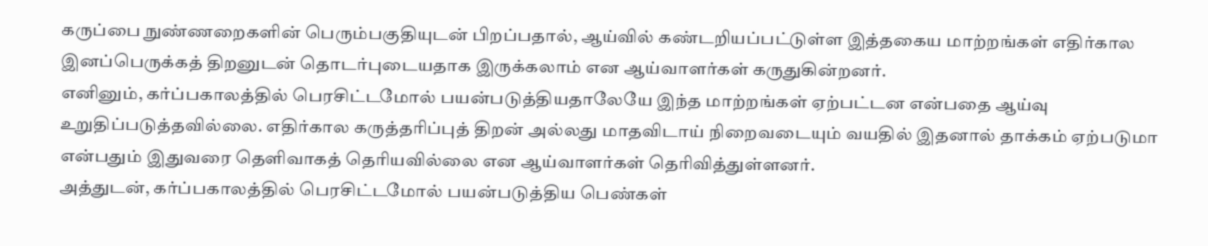கருப்பை நுண்ணறைகளின் பெரும்பகுதியுடன் பிறப்பதால், ஆய்வில் கண்டறியப்பட்டுள்ள இத்தகைய மாற்றங்கள் எதிர்கால இனப்பெருக்கத் திறனுடன் தொடர்புடையதாக இருக்கலாம் என ஆய்வாளர்கள் கருதுகின்றனர்.
எனினும், கர்ப்பகாலத்தில் பெரசிட்டமோல் பயன்படுத்தியதாலேயே இந்த மாற்றங்கள் ஏற்பட்டன என்பதை ஆய்வு உறுதிப்படுத்தவில்லை. எதிர்கால கருத்தரிப்புத் திறன் அல்லது மாதவிடாய் நிறைவடையும் வயதில் இதனால் தாக்கம் ஏற்படுமா என்பதும் இதுவரை தெளிவாகத் தெரியவில்லை என ஆய்வாளர்கள் தெரிவித்துள்ளனர்.
அத்துடன், கர்ப்பகாலத்தில் பெரசிட்டமோல் பயன்படுத்திய பெண்கள்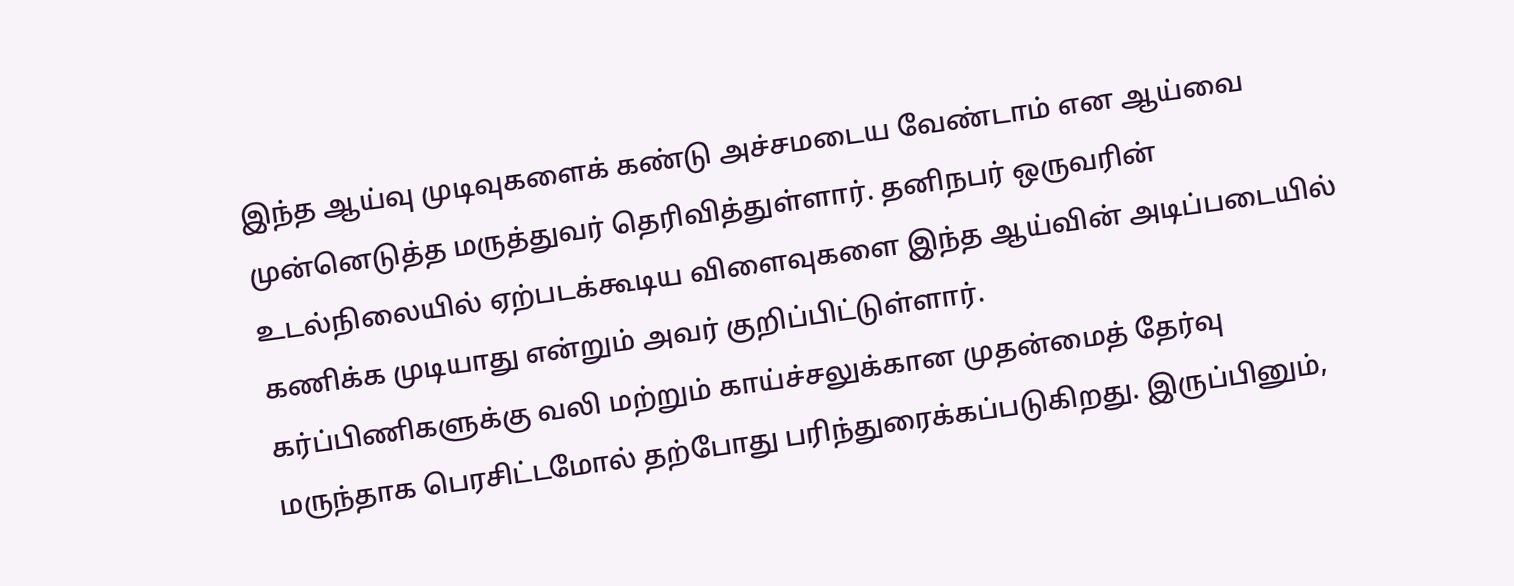இந்த ஆய்வு முடிவுகளைக் கண்டு அச்சமடைய வேண்டாம் என ஆய்வை முன்னெடுத்த மருத்துவர் தெரிவித்துள்ளார். தனிநபர் ஒருவரின் உடல்நிலையில் ஏற்படக்கூடிய விளைவுகளை இந்த ஆய்வின் அடிப்படையில் கணிக்க முடியாது என்றும் அவர் குறிப்பிட்டுள்ளார்.
கர்ப்பிணிகளுக்கு வலி மற்றும் காய்ச்சலுக்கான முதன்மைத் தேர்வு மருந்தாக பெரசிட்டமோல் தற்போது பரிந்துரைக்கப்படுகிறது. இருப்பினும்,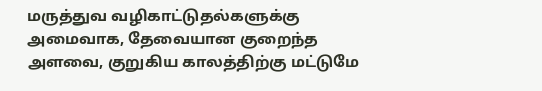மருத்துவ வழிகாட்டுதல்களுக்கு அமைவாக, தேவையான குறைந்த அளவை, குறுகிய காலத்திற்கு மட்டுமே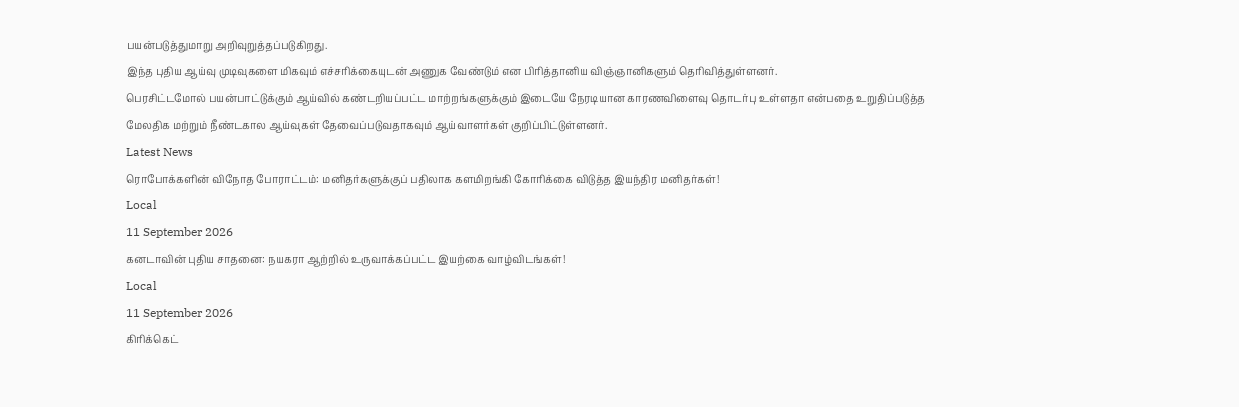பயன்படுத்துமாறு அறிவுறுத்தப்படுகிறது.
இந்த புதிய ஆய்வு முடிவுகளை மிகவும் எச்சரிக்கையுடன் அணுக வேண்டும் என பிரித்தானிய விஞ்ஞானிகளும் தெரிவித்துள்ளனர்.
பெரசிட்டமோல் பயன்பாட்டுக்கும் ஆய்வில் கண்டறியப்பட்ட மாற்றங்களுக்கும் இடையே நேரடியான காரணவிளைவு தொடர்பு உள்ளதா என்பதை உறுதிப்படுத்த மேலதிக மற்றும் நீண்டகால ஆய்வுகள் தேவைப்படுவதாகவும் ஆய்வாளர்கள் குறிப்பிட்டுள்ளனர்.
Latest News
ரொபோக்களின் விநோத போராட்டம்: மனிதர்களுக்குப் பதிலாக களமிறங்கி கோரிக்கை விடுத்த இயந்திர மனிதர்கள்!
Local
11 September 2026
கனடாவின் புதிய சாதனை: நயகரா ஆற்றில் உருவாக்கப்பட்ட இயற்கை வாழ்விடங்கள்!
Local
11 September 2026
கிரிக்கெட்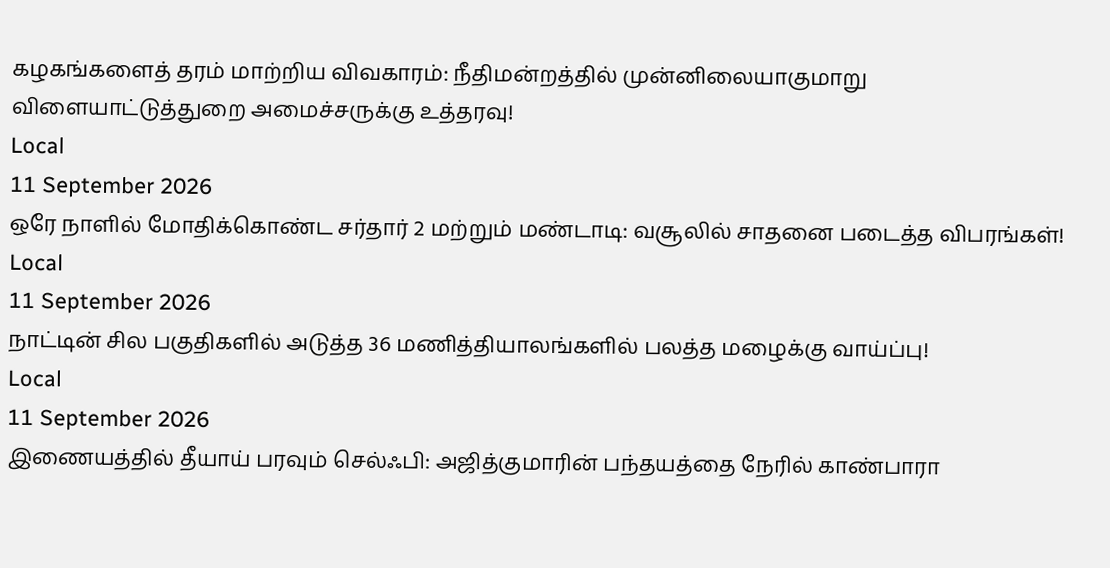கழகங்களைத் தரம் மாற்றிய விவகாரம்: நீதிமன்றத்தில் முன்னிலையாகுமாறு விளையாட்டுத்துறை அமைச்சருக்கு உத்தரவு!
Local
11 September 2026
ஒரே நாளில் மோதிக்கொண்ட சர்தார் 2 மற்றும் மண்டாடி: வசூலில் சாதனை படைத்த விபரங்கள்!
Local
11 September 2026
நாட்டின் சில பகுதிகளில் அடுத்த 36 மணித்தியாலங்களில் பலத்த மழைக்கு வாய்ப்பு!
Local
11 September 2026
இணையத்தில் தீயாய் பரவும் செல்ஃபி: அஜித்குமாரின் பந்தயத்தை நேரில் காண்பாரா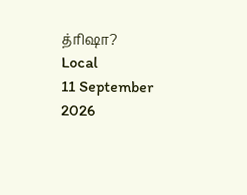த்ரிஷா?
Local
11 September 2026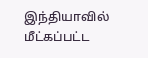இந்தியாவில் மீட்கப்பட்ட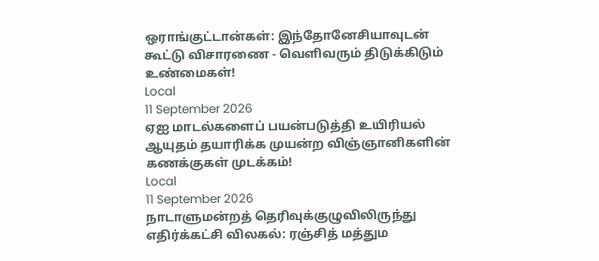ஒராங்குட்டான்கள்: இந்தோனேசியாவுடன் கூட்டு விசாரணை - வெளிவரும் திடுக்கிடும் உண்மைகள்!
Local
11 September 2026
ஏஐ மாடல்களைப் பயன்படுத்தி உயிரியல் ஆயுதம் தயாரிக்க முயன்ற விஞ்ஞானிகளின் கணக்குகள் முடக்கம்!
Local
11 September 2026
நாடாளுமன்றத் தெரிவுக்குழுவிலிருந்து எதிர்க்கட்சி விலகல்: ரஞ்சித் மத்தும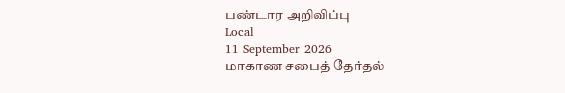பண்டார அறிவிப்பு
Local
11 September 2026
மாகாண சபைத் தேர்தல்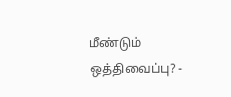மீண்டும் ஒத்திவைப்பு? -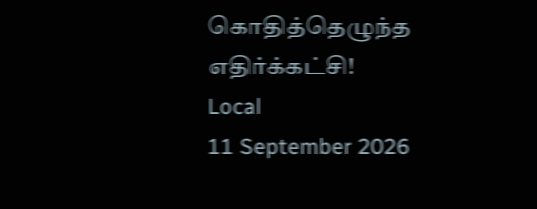கொதித்தெழுந்த எதிர்க்கட்சி!
Local
11 September 2026